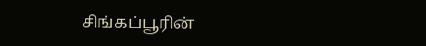சிங்கப்பூரின்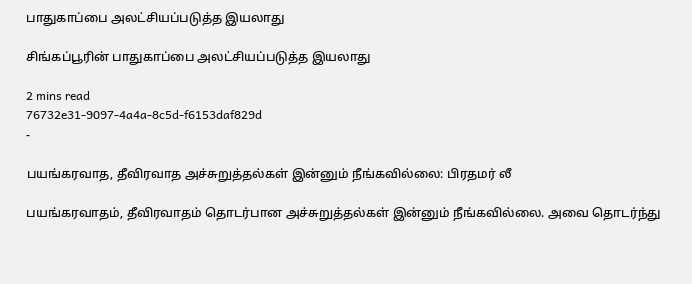பாதுகாப்பை அலட்சியப்படுத்த இயலாது

சிங்கப்பூரின் பாதுகாப்பை அலட்சியப்படுத்த இயலாது

2 mins read
76732e31-9097-4a4a-8c5d-f6153daf829d
-

பயங்கரவாத, தீவிரவாத அச்சுறுத்தல்கள் இன்னும் நீங்கவில்லை: பிரதமர் லீ

பயங்கரவாதம், தீவிரவாதம் தொடர்பான அச்சுறுத்தல்கள் இன்னும் நீங்கவில்லை. அவை தொடர்ந்து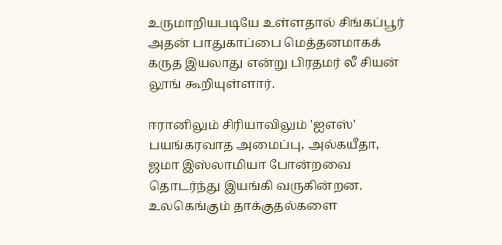உருமாறியபடியே உள்ளதால் சிங்கப்பூர் அதன் பாதுகாப்பை மெத்தனமாகக் கருத இயலாது என்று பிரதமர் லீ சியன் லூங் கூறியுள்ளார்.

ஈரானிலும் சிரியாவிலும் 'ஐஎஸ்' பயங்கரவாத அமைப்பு, அல்கயீதா, ஜமா இஸ்லாமியா போன்றவை தொடர்ந்து இயங்கி வருகின்றன. உலகெங்கும் தாக்குதல்களை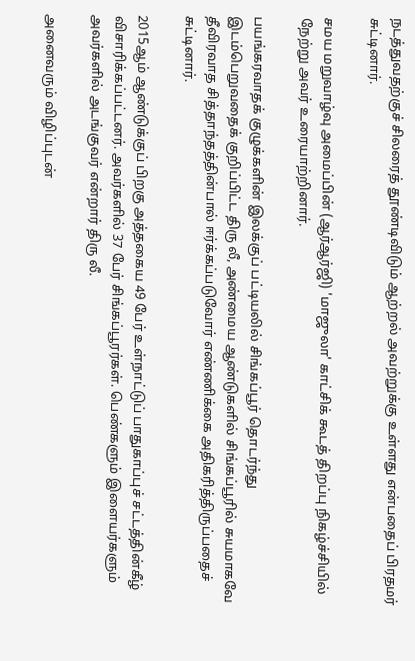நடத்துவதற்குச் சிலரைத் தூண்டிவிடும் ஆற்றல் அவற்றுக்கு உள்ளது என்பதைப் பிரதமர் சுட்டினார்.

சமய மறுவாழ்வு அமைப்பின் (ஆர்ஆர்ஜி) 'மாஜுலா' காட்சிக் கூடத் திறப்பு நிகழ்ச்சியில் நேற்று அவர் உரையாற்றினார்.

பயங்கரவாதக் குழுக்களின் இலக்குப் பட்டியலில் சிங்கப்பூர் தொடர்ந்து இடம்பெறுவதைக் குறிப்பிட்ட திரு லீ, அண்மைய ஆண்டுகளில் சிங்கப்பூரில் சுயமாகவே தீவிரவாத சித்தாந்தத்தின்பால் ஈர்க்கப்படுவோர் எண்ணிக்கை அதிகரித்திருப்பதைச் சுட்டினார்.

2015ஆம் ஆண்டுக்குப் பிறகு அத்தகைய 49 பேர் உள்நாட்டுப் பாதுகாப்புச் சட்டத்தின்கீழ் விசாரிக்கப்பட்டனர். அவர்களில் 37 பேர் சிங்கப்பூரர்கள். பெண்களும் இளையர்களும் அவர்களில் அடங்குவர் என்றார் திரு லீ.

அனைவரும் விழிப்புடன்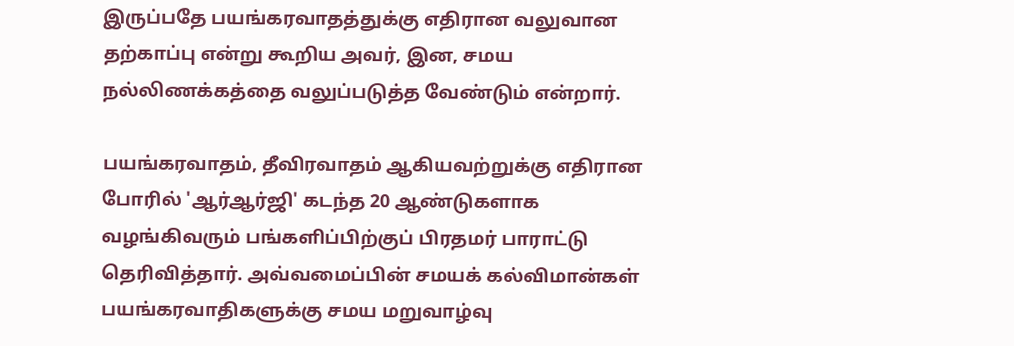இருப்பதே பயங்கரவாதத்துக்கு எதிரான வலுவான தற்காப்பு என்று கூறிய அவர், இன, சமய நல்லிணக்கத்தை வலுப்படுத்த வேண்டும் என்றார்.

பயங்கரவாதம், தீவிரவாதம் ஆகியவற்றுக்கு எதிரான போரில் 'ஆர்ஆர்ஜி' கடந்த 20 ஆண்டுகளாக வழங்கிவரும் பங்களிப்பிற்குப் பிரதமர் பாராட்டு தெரிவித்தார். அவ்வமைப்பின் சமயக் கல்விமான்கள் பயங்கரவாதிகளுக்கு சமய மறுவாழ்வு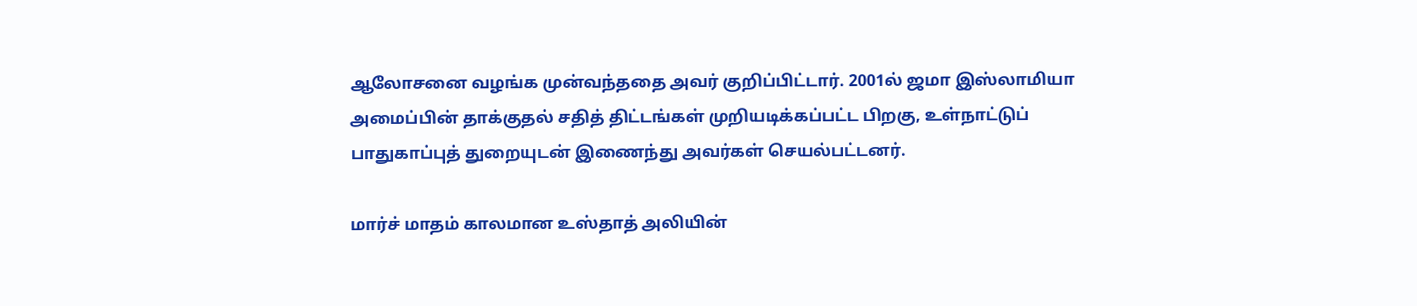ஆலோசனை வழங்க முன்வந்ததை அவர் குறிப்பிட்டார். 2001ல் ஜமா இஸ்லாமியா அமைப்பின் தாக்குதல் சதித் திட்டங்கள் முறியடிக்கப்பட்ட பிறகு, உள்நாட்டுப் பாதுகாப்புத் துறையுடன் இணைந்து அவர்கள் செயல்பட்டனர்.

மார்ச் மாதம் காலமான உஸ்தாத் அலியின்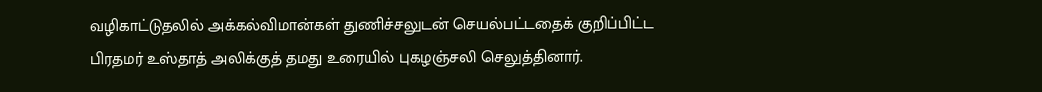வழிகாட்டுதலில் அக்கல்விமான்கள் துணிச்சலுடன் செயல்பட்டதைக் குறிப்பிட்ட பிரதமர் உஸ்தாத் அலிக்குத் தமது உரையில் புகழஞ்சலி செலுத்தினார்.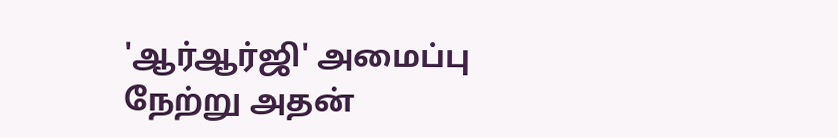'ஆர்ஆர்ஜி' அமைப்பு நேற்று அதன்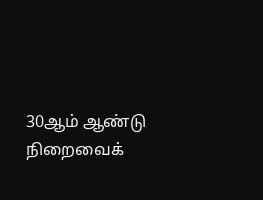30ஆம் ஆண்டு நிறைவைக்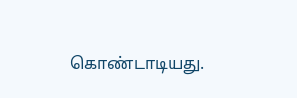கொண்டாடியது.